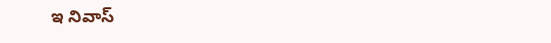ఇ నివాస్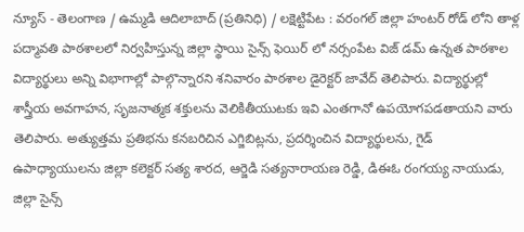న్యూస్ - తెలంగాణ / ఉమ్మడి ఆదిలాబాద్ (ప్రతినిధి) / లక్షెట్టిపేట : వరంగల్ జిల్లా హంటర్ రోడ్ లోని తాళ్ల పద్మావతి పాఠశాలలో నిర్వహిస్తున్న జిల్లా స్థాయి సైన్స్ ఫెయిర్ లో నర్సంపేట విజ్ డమ్ ఉన్నత పాఠశాల విద్యార్థులు అన్ని విభాగాల్లో పాల్గొన్నారని శనివారం పాఠశాల డైరెక్టర్ జావేద్ తెలిపారు. విద్యార్థుల్లో శాస్త్రీయ అవగాహన, సృజనాత్మక శక్తులను వెలికితీయుటకు ఇవి ఎంతగానో ఉపయోగపడతాయని వారు తెలిపారు. అత్యుత్తమ ప్రతిభను కనబరిచిన ఎగ్జిబిట్లను, ప్రదర్శించిన విద్యార్థులను, గైడ్ ఉపాధ్యాయులను జిల్లా కలెక్టర్ సత్య శారద, ఆర్జెడి సత్యనారాయణ రెడ్డి, డిఈఓ రంగయ్య నాయుడు, జిల్లా సైన్స్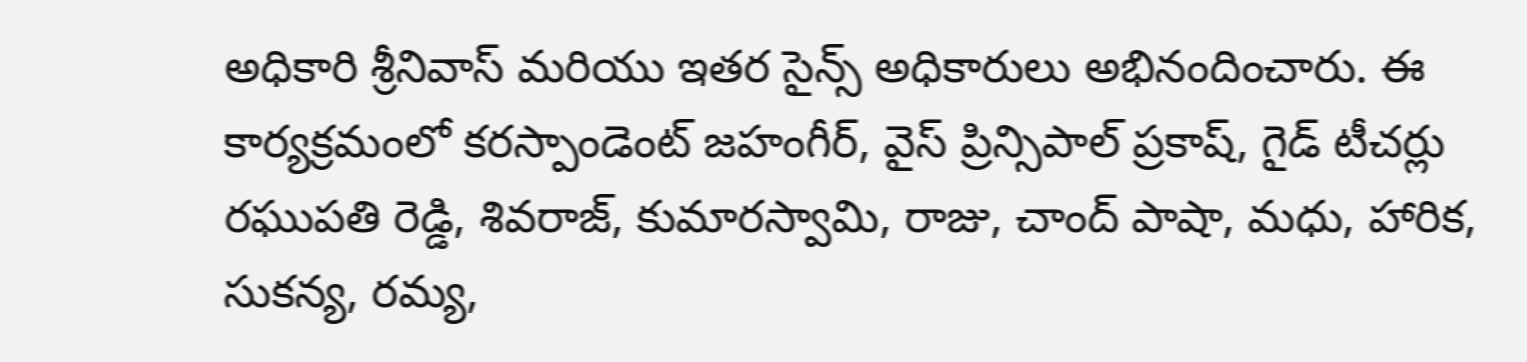అధికారి శ్రీనివాస్ మరియు ఇతర సైన్స్ అధికారులు అభినందించారు. ఈ కార్యక్రమంలో కరస్పాండెంట్ జహంగీర్, వైస్ ప్రిన్సిపాల్ ప్రకాష్, గైడ్ టీచర్లు రఘుపతి రెడ్డి, శివరాజ్, కుమారస్వామి, రాజు, చాంద్ పాషా, మధు, హారిక, సుకన్య, రమ్య,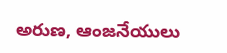అరుణ, ఆంజనేయులు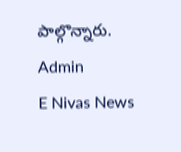పాల్గొన్నారు.
Admin
E Nivas News